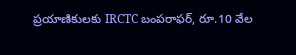ప్రయాణికులకు IRCTC బంపరాఫర్, రూ.10 వేల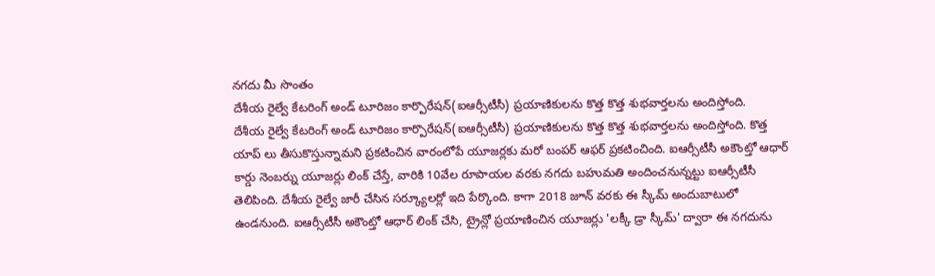నగదు మీ సొంతం
దేశీయ రైల్వే కేటరింగ్ అండ్ టూరిజం కార్పొరేషన్(ఐఆర్సీటీసీ) ప్రయాణికులను కొత్త కొత్త శుభవార్తలను అందిస్తోంది.
దేశీయ రైల్వే కేటరింగ్ అండ్ టూరిజం కార్పొరేషన్(ఐఆర్సీటీసీ) ప్రయాణికులను కొత్త కొత్త శుభవార్తలను అందిస్తోంది. కొత్త యాప్ లు తీసుకొస్తున్నామని ప్రకటించిన వారంలోపే యూజర్లకు మరో బంపర్ ఆఫర్ ప్రకటించింది. ఐఆర్సీటీసీ అకౌంట్తో ఆధార్ కార్డు నెంబర్ను యూజర్లు లింక్ చేస్తే, వారికి 10వేల రూపాయల వరకు నగదు బహుమతి అందించనున్నట్టు ఐఆర్సీటీసీ తెలిపింది. దేశీయ రైల్వే జారీ చేసిన సర్క్యూలర్లో ఇది పేర్కొంది. కాగా 2018 జూన్ వరకు ఈ స్కీమ్ అందుబాటులో ఉండనుంది. ఐఆర్సీటీసీ అకౌంట్తో ఆధార్ లింక్ చేసి, ట్రైన్లో ప్రయాణించిన యూజర్లు 'లక్కీ డ్రా స్కీమ్' ద్వారా ఈ నగదును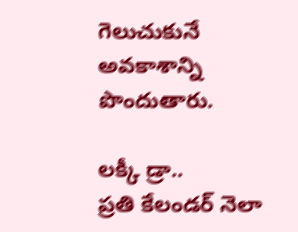గెలుచుకునే అవకాశాన్ని పొందుతారు.

లక్కీ డ్రా..
ప్రతి కేలండర్ నెలా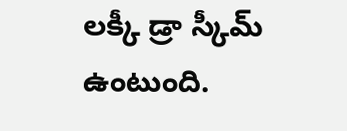లక్కీ డ్రా స్కీమ్ ఉంటుంది.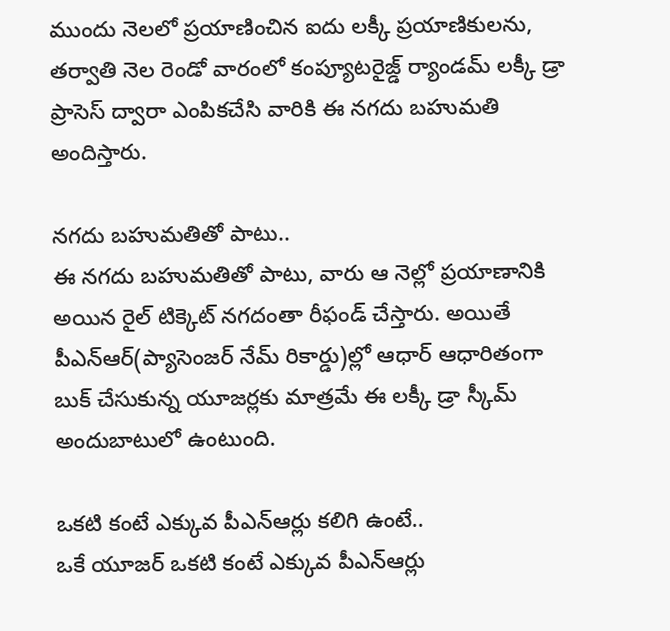ముందు నెలలో ప్రయాణించిన ఐదు లక్కీ ప్రయాణికులను, తర్వాతి నెల రెండో వారంలో కంప్యూటరైజ్డ్ ర్యాండమ్ లక్కీ డ్రా ప్రాసెస్ ద్వారా ఎంపికచేసి వారికి ఈ నగదు బహుమతి అందిస్తారు.

నగదు బహుమతితో పాటు..
ఈ నగదు బహుమతితో పాటు, వారు ఆ నెల్లో ప్రయాణానికి అయిన రైల్ టిక్కెట్ నగదంతా రీఫండ్ చేస్తారు. అయితే పీఎన్ఆర్(ప్యాసెంజర్ నేమ్ రికార్డు)ల్లో ఆధార్ ఆధారితంగా బుక్ చేసుకున్న యూజర్లకు మాత్రమే ఈ లక్కీ డ్రా స్కీమ్ అందుబాటులో ఉంటుంది.

ఒకటి కంటే ఎక్కువ పీఎన్ఆర్లు కలిగి ఉంటే..
ఒకే యూజర్ ఒకటి కంటే ఎక్కువ పీఎన్ఆర్లు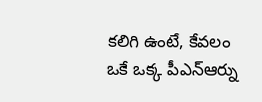కలిగి ఉంటే, కేవలం ఒకే ఒక్క పీఎన్ఆర్ను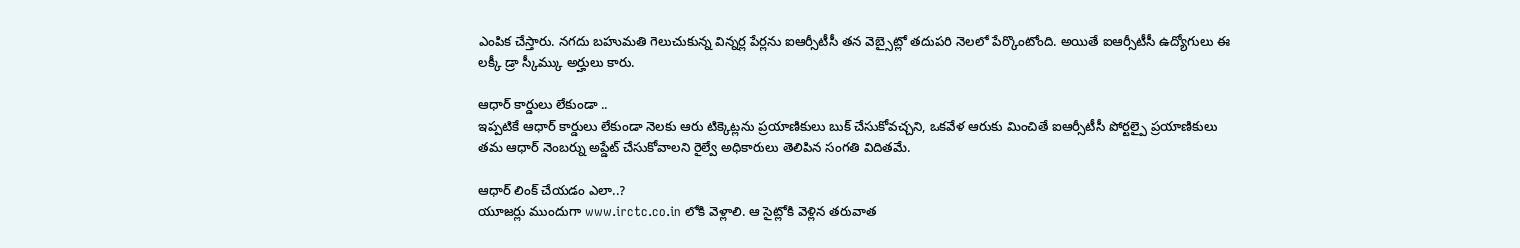ఎంపిక చేస్తారు. నగదు బహుమతి గెలుచుకున్న విన్నర్ల పేర్లను ఐఆర్సీటీసీ తన వెబ్సైట్లో తదుపరి నెలలో పేర్కొంటోంది. అయితే ఐఆర్సీటీసీ ఉద్యోగులు ఈ లక్కీ డ్రా స్కీమ్కు అర్హులు కారు.

ఆధార్ కార్డులు లేకుండా ..
ఇప్పటికే ఆధార్ కార్డులు లేకుండా నెలకు ఆరు టిక్కెట్లను ప్రయాణికులు బుక్ చేసుకోవచ్చని, ఒకవేళ ఆరుకు మించితే ఐఆర్సీటీసీ పోర్టల్పై ప్రయాణికులు తమ ఆధార్ నెంబర్ను అప్డేట్ చేసుకోవాలని రైల్వే అధికారులు తెలిపిన సంగతి విదితమే.

ఆధార్ లింక్ చేయడం ఎలా..?
యూజర్లు ముందుగా www.irctc.co.in లోకి వెళ్లాలి. ఆ సైట్లోకి వెళ్లిన తరువాత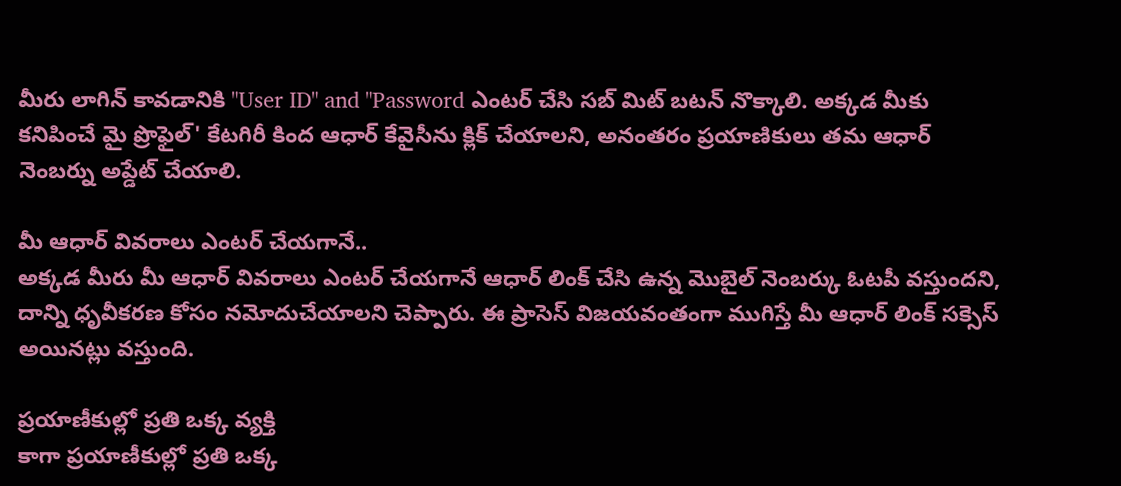మీరు లాగిన్ కావడానికి "User ID" and "Password ఎంటర్ చేసి సబ్ మిట్ బటన్ నొక్కాలి. అక్కడ మీకు కనిపించే మై ప్రొఫైల్' కేటగిరీ కింద ఆధార్ కేవైసీను క్లిక్ చేయాలని, అనంతరం ప్రయాణికులు తమ ఆధార్ నెంబర్ను అప్డేట్ చేయాలి.

మీ ఆధార్ వివరాలు ఎంటర్ చేయగానే..
అక్కడ మీరు మీ ఆధార్ వివరాలు ఎంటర్ చేయగానే ఆధార్ లింక్ చేసి ఉన్న మొబైల్ నెంబర్కు ఓటపీ వస్తుందని, దాన్ని ధృవీకరణ కోసం నమోదుచేయాలని చెప్పారు. ఈ ప్రాసెస్ విజయవంతంగా ముగిస్తే మీ ఆధార్ లింక్ సక్సెస్ అయినట్లు వస్తుంది.

ప్రయాణీకుల్లో ప్రతి ఒక్క వ్యక్తి
కాగా ప్రయాణీకుల్లో ప్రతి ఒక్క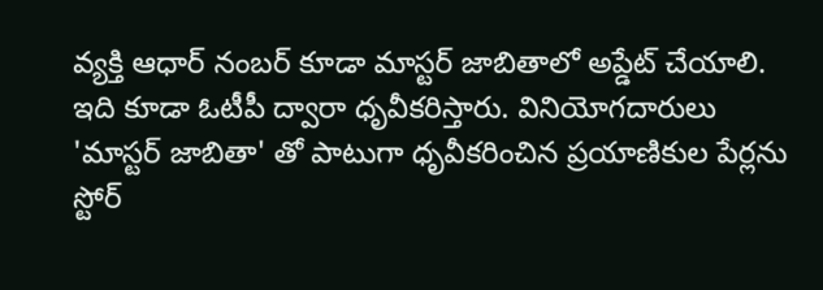వ్యక్తి ఆధార్ నంబర్ కూడా మాస్టర్ జాబితాలో అప్డేట్ చేయాలి. ఇది కూడా ఓటీపీ ద్వారా ధృవీకరిస్తారు. వినియోగదారులు 'మాస్టర్ జాబితా' తో పాటుగా ధృవీకరించిన ప్రయాణికుల పేర్లను స్టోర్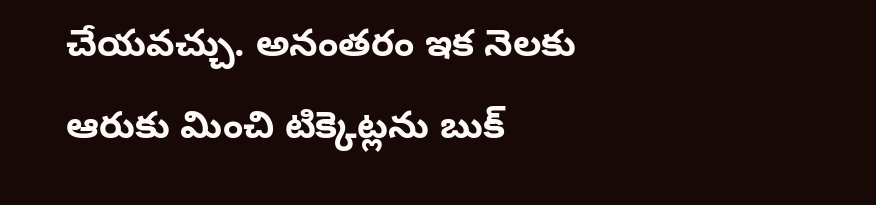చేయవచ్చు. అనంతరం ఇక నెలకు ఆరుకు మించి టిక్కెట్లను బుక్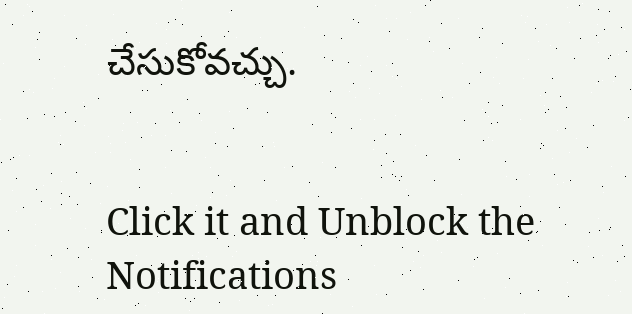చేసుకోవచ్చు.


Click it and Unblock the Notifications